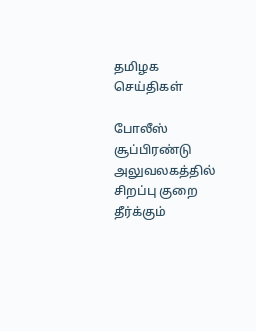தமிழக செய்திகள்

போலீஸ் சூப்பிரண்டு அலுவலகத்தில் சிறப்பு குறை தீர்க்கும்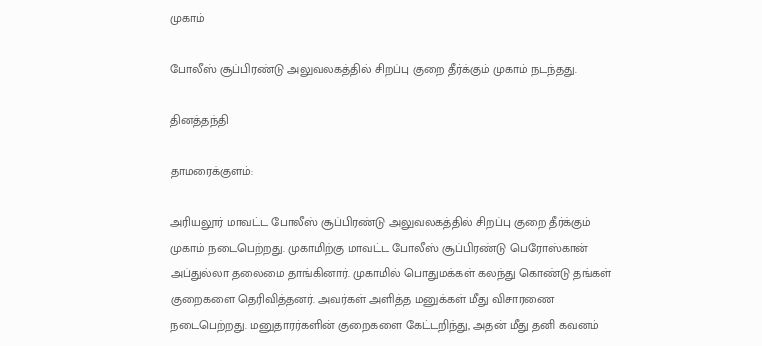முகாம்

போலீஸ் சூப்பிரண்டு அலுவலகத்தில் சிறப்பு குறை தீர்க்கும் முகாம் நடந்தது.

தினத்தந்தி

தாமரைக்குளம்:

அரியலூர் மாவட்ட போலீஸ் சூப்பிரண்டு அலுவலகத்தில் சிறப்பு குறை தீர்க்கும் முகாம் நடைபெற்றது. முகாமிற்கு மாவட்ட போலீஸ் சூப்பிரண்டு பெரோஸ்கான் அப்துல்லா தலைமை தாங்கினார். முகாமில் பொதுமக்கள் கலந்து கொண்டு தங்கள் குறைகளை தெரிவித்தனர். அவர்கள் அளித்த மனுக்கள் மீது விசாரணை நடைபெற்றது. மனுதாரர்களின் குறைகளை கேட்டறிந்து, அதன் மீது தனி கவனம்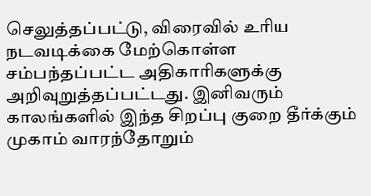செலுத்தப்பட்டு, விரைவில் உரிய நடவடிக்கை மேற்கொள்ள சம்பந்தப்பட்ட அதிகாரிகளுக்கு அறிவுறுத்தப்பட்டது. இனிவரும் காலங்களில் இந்த சிறப்பு குறை தீர்க்கும் முகாம் வாரந்தோறும்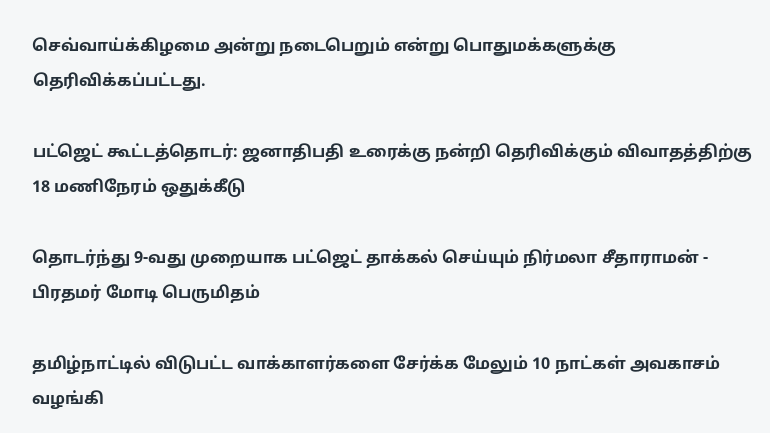செவ்வாய்க்கிழமை அன்று நடைபெறும் என்று பொதுமக்களுக்கு தெரிவிக்கப்பட்டது.

பட்ஜெட் கூட்டத்தொடர்: ஜனாதிபதி உரைக்கு நன்றி தெரிவிக்கும் விவாதத்திற்கு 18 மணிநேரம் ஒதுக்கீடு

தொடர்ந்து 9-வது முறையாக பட்ஜெட் தாக்கல் செய்யும் நிர்மலா சீதாராமன் - பிரதமர் மோடி பெருமிதம்

தமிழ்நாட்டில் விடுபட்ட வாக்காளர்களை சேர்க்க மேலும் 10 நாட்கள் அவகாசம் வழங்கி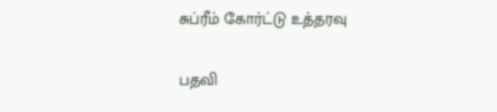சுப்ரீம் கோர்ட்டு உத்தரவு

பதவி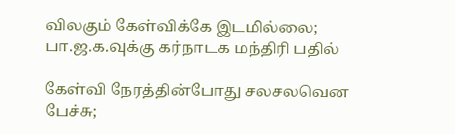விலகும் கேள்விக்கே இடமில்லை; பா.ஜ.க.வுக்கு கர்நாடக மந்திரி பதில்

கேள்வி நேரத்தின்போது சலசலவென பேச்சு;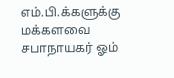எம்.பி.க்களுக்கு மக்களவை சபாநாயகர் ஓம்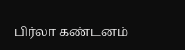பிர்லா கண்டனம்